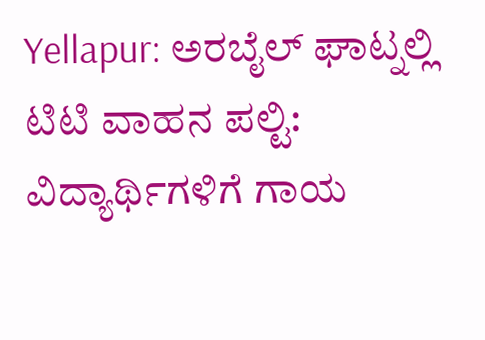Yellapur: ಅರಬೈಲ್ ಘಾಟ್ನಲ್ಲಿ ಟಿಟಿ ವಾಹನ ಪಲ್ಟಿ: ವಿದ್ಯಾರ್ಥಿಗಳಿಗೆ ಗಾಯ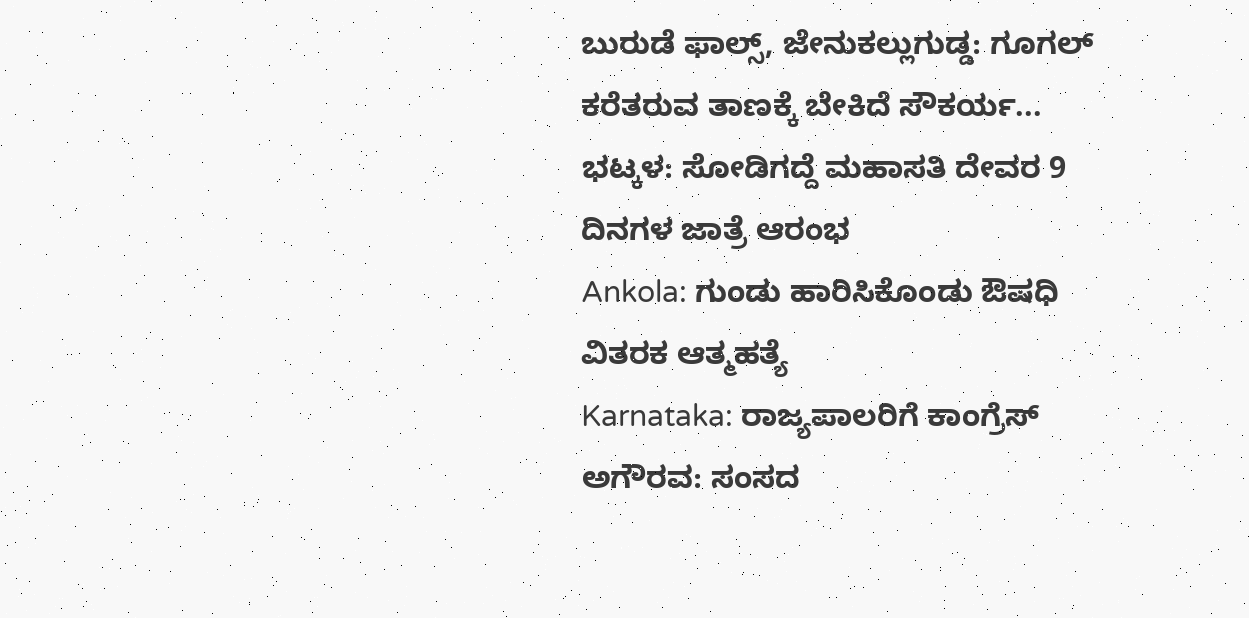ಬುರುಡೆ ಫಾಲ್ಸ್, ಜೇನುಕಲ್ಲುಗುಡ್ಡ: ಗೂಗಲ್ ಕರೆತರುವ ತಾಣಕ್ಕೆ ಬೇಕಿದೆ ಸೌಕರ್ಯ...
ಭಟ್ಕಳ: ಸೋಡಿಗದ್ದೆ ಮಹಾಸತಿ ದೇವರ 9 ದಿನಗಳ ಜಾತ್ರೆ ಆರಂಭ
Ankola: ಗುಂಡು ಹಾರಿಸಿಕೊಂಡು ಔಷಧಿ ವಿತರಕ ಆತ್ಮಹತ್ಯೆ
Karnataka: ರಾಜ್ಯಪಾಲರಿಗೆ ಕಾಂಗ್ರೆಸ್ ಅಗೌರವ: ಸಂಸದ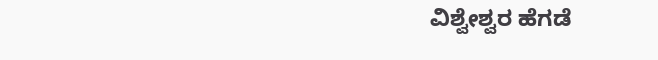ವಿಶ್ವೇಶ್ವರ ಹೆಗಡೆ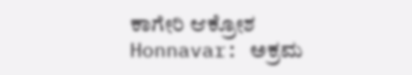ಕಾಗೇರಿ ಆಕ್ರೋಶ
Honnavar: ಅಕ್ರಮ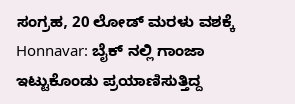ಸಂಗ್ರಹ, 20 ಲೋಡ್ ಮರಳು ವಶಕ್ಕೆ
Honnavar: ಬೈಕ್ ನಲ್ಲಿ ಗಾಂಜಾ ಇಟ್ಟುಕೊಂಡು ಪ್ರಯಾಣಿಸುತ್ತಿದ್ದ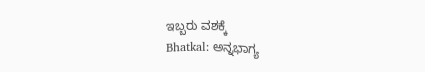ಇಬ್ಬರು ವಶಕ್ಕೆ
Bhatkal: ಅನ್ನಭಾಗ್ಯ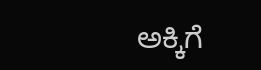ಅಕ್ಕಿಗೆ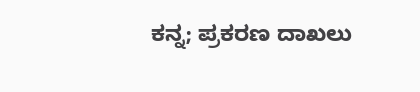ಕನ್ನ; ಪ್ರಕರಣ ದಾಖಲು